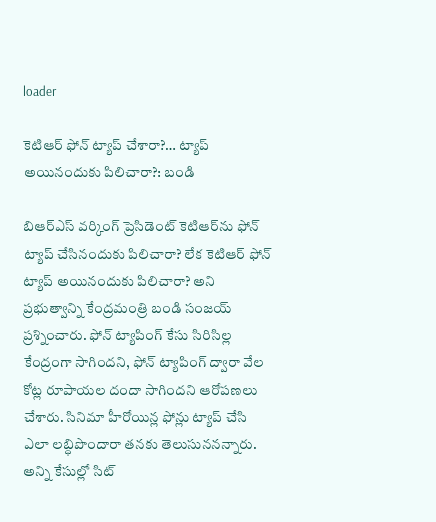loader

కెటిఆర్ ఫోన్ ట్యాప్ చేశారా?… ట్యాప్ అయినందుకు పిలిచారా?: బండి

బిఆర్‌ఎస్ వర్కింగ్ ప్రెసిడెంట్ కెటిఆర్‌ను ఫోన్ ట్యాప్ చేసినందుకు పిలిచారా? లేక కెటిఆర్ ఫోన్ ట్యాప్ అయినందుకు పిలిచారా? అని ప్రభుత్వాన్ని కేంద్రమంత్రి బండి సంజయ్ ప్రశ్నించారు. ఫోన్ ట్యాపింగ్ కేసు సిరిసిల్ల కేంద్రంగా సాగిందని, ఫోన్ ట్యాపింగ్ ద్వారా వేల కోట్ల రూపాయల దందా సాగిందని ఆరోపణలు చేశారు. సినిమా హీరోయిన్ల ఫోన్లు ట్యాప్ చేసి ఎలా లబ్ధిపొందారా తనకు తెలుసుననన్నారు. అన్ని కేసుల్లో సిట్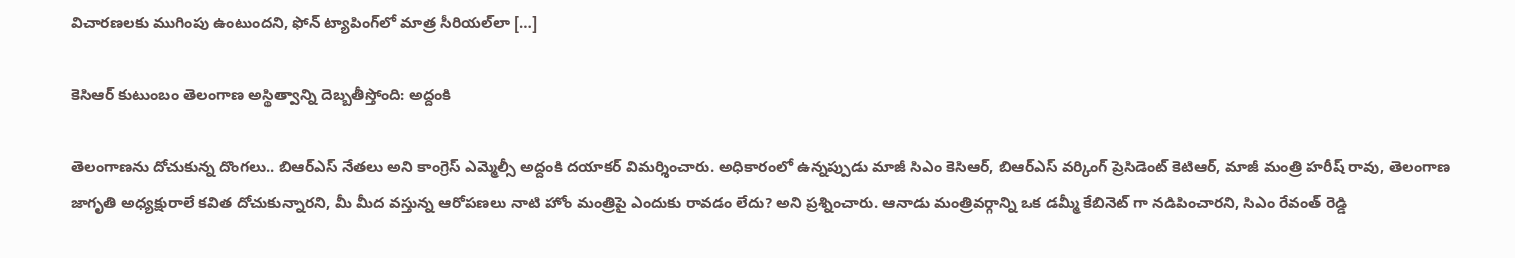విచారణలకు ముగింపు ఉంటుందని, ఫోన్ ట్యాపింగ్‌లో మాత్ర సీరియల్‌లా […]

కెసిఆర్ కుటుంబం తెలంగాణ అస్థిత్వాన్ని దెబ్బతీస్తోంది: అద్దంకి

తెలంగాణను దోచుకున్న దొంగలు.. బిఆర్ఎస్ నేతలు అని కాంగ్రెస్ ఎమ్మెల్సీ అద్దంకి దయాకర్ విమర్శించారు. అధికారంలో ఉన్నప్పుడు మాజీ సిఎం కెసిఆర్, బిఆర్ఎస్ వర్కింగ్ ప్రెసిడెంట్ కెటిఆర్, మాజీ మంత్రి హరీష్ రావు, తెలంగాణ జాగృతి అధ్యక్షురాలే కవిత దోచుకున్నారని, మీ మీద వస్తున్న ఆరోపణలు నాటి హోం మంత్రిపై ఎందుకు రావడం లేదు? అని ప్రశ్నించారు. ఆనాడు మంత్రివర్గాన్ని ఒక డమ్మీ కేబినెట్ గా నడిపించారని, సిఎం రేవంత్ రెడ్డి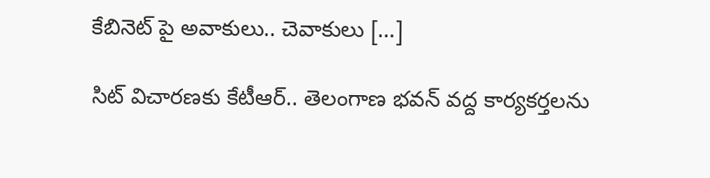కేబినెట్ పై అవాకులు.. చెవాకులు […]

సిట్ విచారణకు కేటీఆర్.. తెలంగాణ భవన్ వద్ద కార్యకర్తలను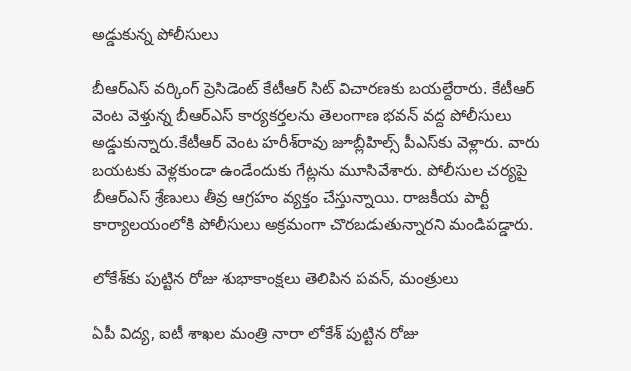అడ్డుకున్న పోలీసులు

బీఆర్ఎస్ వర్కింగ్ ప్రెసిడెంట్ కేటీఆర్ సిట్ విచారణకు బయల్దేరారు. కేటీఆర్ వెంట వెళ్తున్న బీఆర్ఎస్ కార్యకర్తలను తెలంగాణ భవన్ వద్ద పోలీసులు అడ్డుకున్నారు.కేటీఆర్ వెంట హరీశ్‌రావు జూబ్లీహిల్స్ పీఎస్‌కు వెళ్లారు. వారు బయటకు వెళ్లకుండా ఉండేందుకు గేట్లను మూసివేశారు. పోలీసుల చర్యపై బీఆర్ఎస్ శ్రేణులు తీవ్ర ఆగ్రహం వ్యక్తం చేస్తున్నాయి. రాజకీయ పార్టీ కార్యాలయంలోకి పోలీసులు అక్రమంగా చొరబడుతున్నారని మండిపడ్డారు.

లోకేశ్‌కు పుట్టిన రోజు శుభాకాంక్షలు తెలిపిన పవన్, మంత్రులు

ఏపీ విద్య, ఐటీ శాఖల మంత్రి నారా లోకేశ్ పుట్టిన రోజు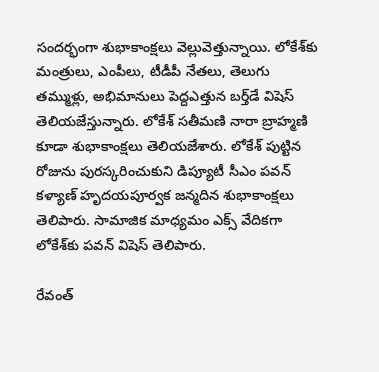సందర్భంగా శుభాకాంక్షలు వెల్లువెత్తున్నాయి. లోకేశ్‌కు మంత్రులు, ఎంపీలు, టీడీపీ నేతలు, తెలుగు తమ్ముళ్లు, అభిమానులు పెద్దఎత్తున బర్త్‌డే విషెస్ తెలియజేస్తున్నారు. లోకేశ్ సతీమణి నారా బ్రాహ్మణి కూడా శుభాకాంక్షలు తెలియజేశారు. లోకేశ్ పుట్టిన రోజును పురస్కరించుకుని డిప్యూటీ సీఎం పవన్ కళ్యాణ్ హృదయపూర్వక జన్మదిన శుభాకాంక్షలు తెలిపారు. సామాజిక మాధ్యమం ఎక్స్ వేదికగా లోకేశ్‌కు పవన్ విషెస్ తెలిపారు.

రేవంత్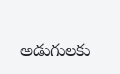అడుగులకు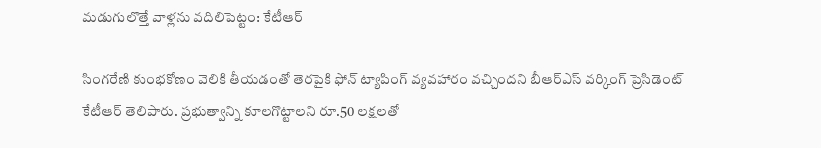మడుగులొత్తే వాళ్లను వదిలిపెట్టం: కేటీఆర్

సింగరేణి కుంభకోణం వెలికి తీయడంతో తెరపైకి ఫోన్ ట్యాపింగ్ వ్యవహారం వచ్చిందని బీఆర్ఎస్ వర్కింగ్ ప్రెసిడెంట్ కేటీఆర్ తెలిపారు. ప్రభుత్వాన్ని కూలగొట్టాలని రూ.50 లక్షలతో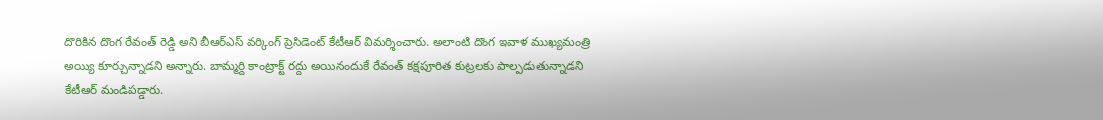దొరికిన దొంగ రేవంత్ రెడ్డి అని బీఆర్ఎస్ వర్కింగ్ ప్రెసిడెంట్ కేటీఆర్ విమర్శించారు. అలాంటి దొంగ ఇవాళ ముఖ్యమంత్రి అయ్యి కూర్చున్నాడని అన్నారు. బామ్మర్ది కాంట్రాక్ట్ రద్దు అయినందుకే రేవంత్ కక్షపూరిత కుట్రలకు పాల్పడుతున్నాడని కేటీఆర్ మండిపడ్డారు.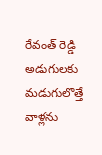రేవంత్ రెడ్డి అడుగులకు మడుగులొత్తే వాళ్లను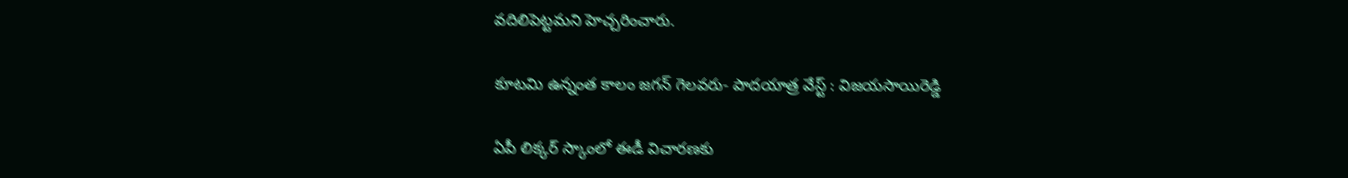వదిలిపెట్టమని హెచ్చరించారు.

కూటమి ఉన్నంత కాలం జగన్ గెలవరు- పాదయాత్ర వేస్ట్ : విజయసాయిరెడ్డి

ఏపీ లిక్కర్ స్కాంలో ఈడీ విచారణకు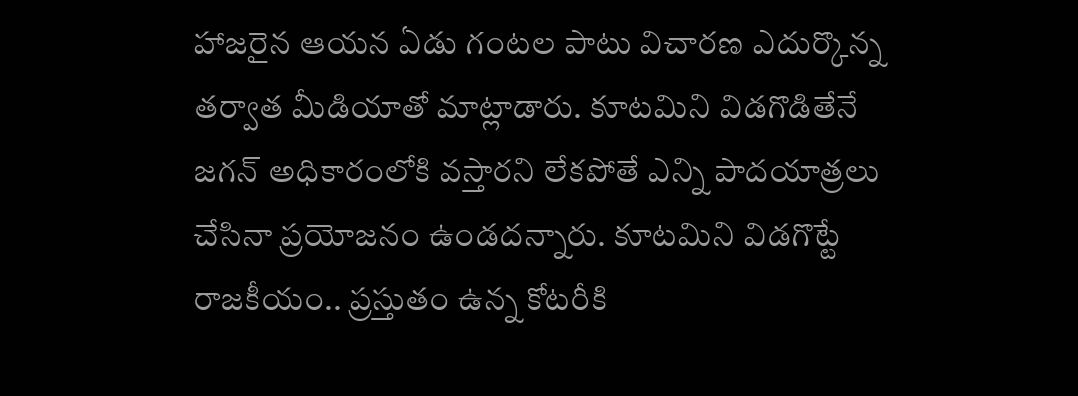హాజరైన ఆయన ఏడు గంటల పాటు విచారణ ఎదుర్కొన్న తర్వాత మీడియాతో మాట్లాడారు. కూటమిని విడగొడితేనే జగన్ అధికారంలోకి వస్తారని లేకపోతే ఎన్ని పాదయాత్రలు చేసినా ప్రయోజనం ఉండదన్నారు. కూటమిని విడగొట్టే రాజకీయం.. ప్రస్తుతం ఉన్న కోటరీకి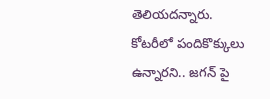తెలియదన్నారు. కోటరీలో పందికొక్కులు ఉన్నారని.. జగన్ పై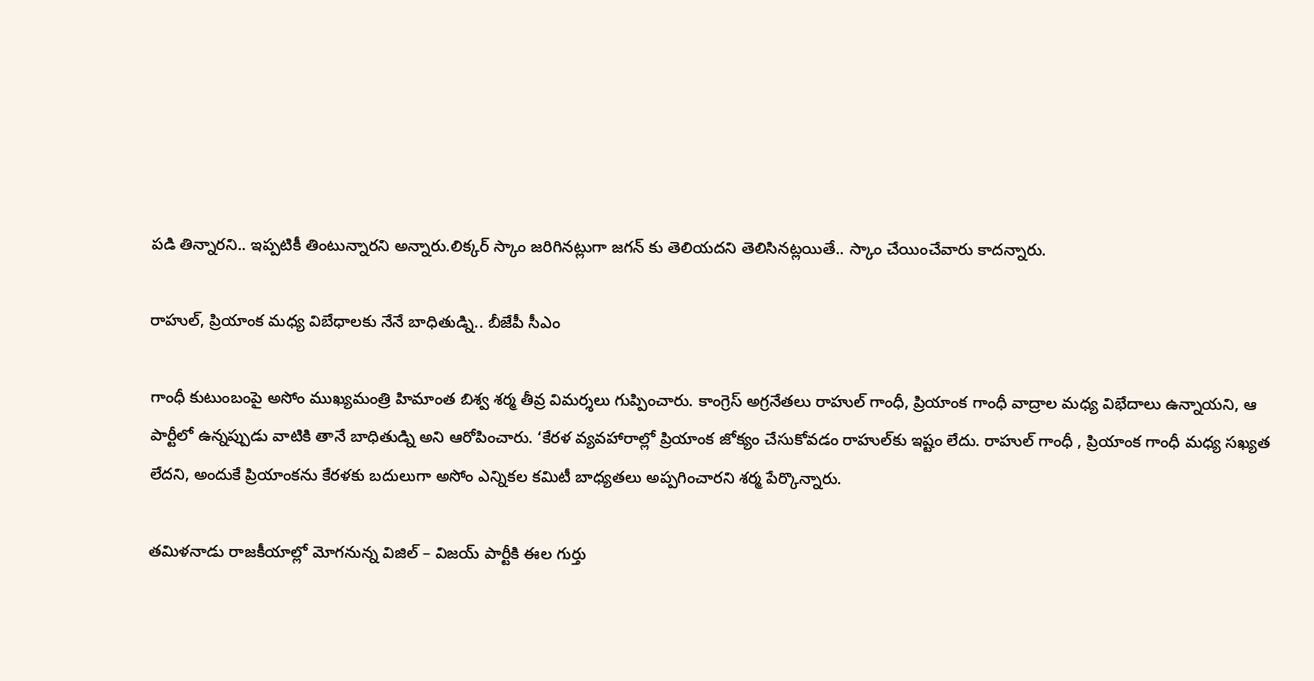పడి తిన్నారని.. ఇప్పటికీ తింటున్నారని అన్నారు.లిక్కర్ స్కాం జరిగినట్లుగా జగన్ కు తెలియదని తెలిసినట్లయితే.. స్కాం చేయించేవారు కాదన్నారు.

రాహుల్, ప్రియాంక మధ్య విబేధాలకు నేనే బాధితుడ్ని.. బీజేపీ సీఎం

గాంధీ కుటుంబంపై అసోం ముఖ్యమంత్రి హిమాంత బిశ్వ శర్మ తీవ్ర విమర్శలు గుప్పించారు. కాంగ్రెస్ అగ్రనేతలు రాహుల్ గాంధీ, ప్రియాంక గాంధీ వాద్రాల మధ్య విభేదాలు ఉన్నాయని, ఆ పార్టీలో ఉన్నప్పుడు వాటికి తానే బాధితుడ్ని అని ఆరోపించారు. ‘కేరళ వ్యవహారాల్లో ప్రియాంక జోక్యం చేసుకోవడం రాహుల్‌కు ఇష్టం లేదు. రాహుల్ గాంధీ , ప్రియాంక గాంధీ మధ్య సఖ్యత లేదని, అందుకే ప్రియాంకను కేరళకు బదులుగా అసోం ఎన్నికల కమిటీ బాధ్యతలు అప్పగించారని శర్మ పేర్కొన్నారు.

తమిళనాడు రాజకీయాల్లో మోగనున్న విజిల్ – విజయ్ పార్టీకి ఈల గుర్తు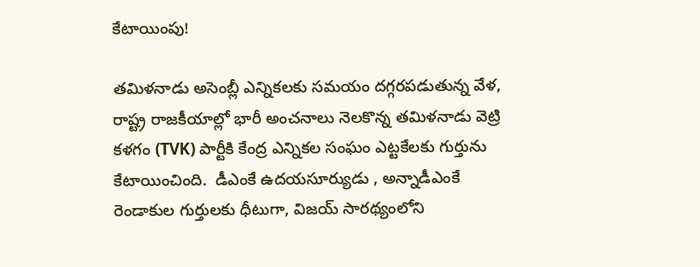కేటాయింపు!

తమిళనాడు అసెంబ్లీ ఎన్నికలకు సమయం దగ్గరపడుతున్న వేళ, రాష్ట్ర రాజకీయాల్లో భారీ అంచనాలు నెలకొన్న తమిళనాడు వెట్రి కళగం (TVK) పార్టీకి కేంద్ర ఎన్నికల సంఘం ఎట్టకేలకు గుర్తును కేటాయించింది.  డీఎంకే ఉదయసూర్యుడు , అన్నాడీఎంకే రెండాకుల గుర్తులకు ధీటుగా, విజయ్ సారథ్యంలోని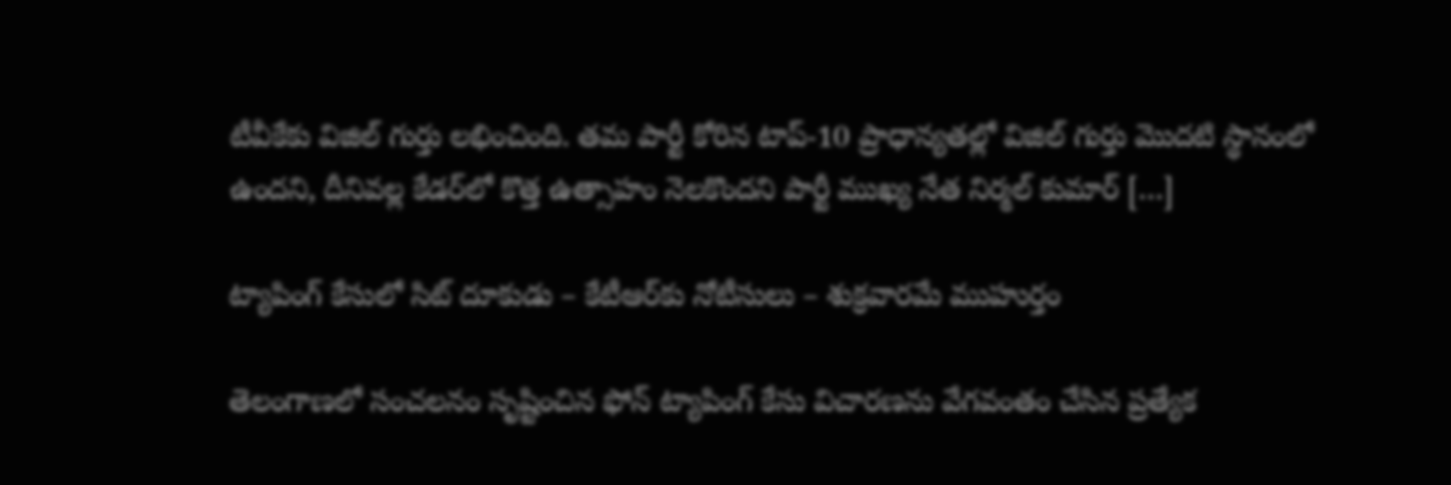టీవీకేకు విజిల్ గుర్తు లభించింది. తమ పార్టీ కోరిన టాప్-10 ప్రాధాన్యతల్లో విజిల్ గుర్తు మొదటి స్థానంలో ఉందని, దీనివల్ల కేడర్‌లో కొత్త ఉత్సాహం నెలకొందని పార్టీ ముఖ్య నేత నిర్మల్ కుమార్ […]

ట్యాపింగ్ కేసులో సిట్ దూకుడు – కేటీఆర్‌కు నోటీసులు – శుక్రవారమే ముహుర్తం

తెలంగాణలో సంచలనం సృష్టించిన ఫోన్ ట్యాపింగ్ కేసు విచారణను వేగవంతం చేసిన ప్రత్యేక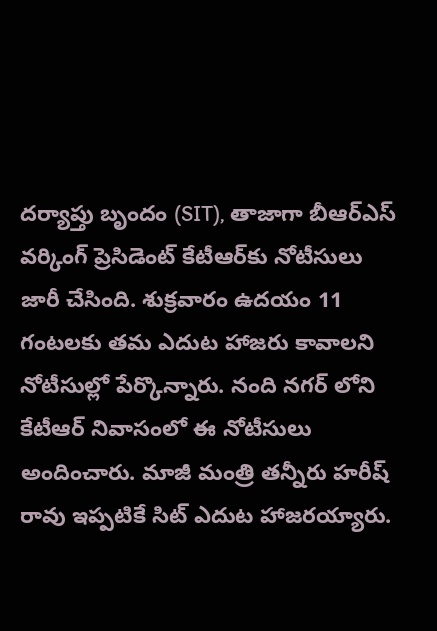దర్యాప్తు బృందం (SIT), తాజాగా బీఆర్ఎస్ వర్కింగ్ ప్రెసిడెంట్ కేటీఆర్‌కు నోటీసులు జారీ చేసింది. శుక్రవారం ఉదయం 11 గంటలకు తమ ఎదుట హాజరు కావాలని నోటీసుల్లో పేర్కొన్నారు. నంది నగర్ లోని కేటీఆర్ నివాసంలో ఈ నోటీసులు అందించారు. మాజీ మంత్రి తన్నీరు హరీష్ రావు ఇప్పటికే సిట్ ఎదుట హాజరయ్యారు.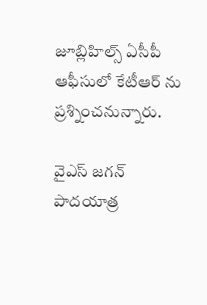జూబ్లిహిల్స్ ఏసీపీ ఆఫీసులో కేటీఆర్ ను ప్రశ్నించనున్నారు.

వైఎస్ జగన్ పాదయాత్ర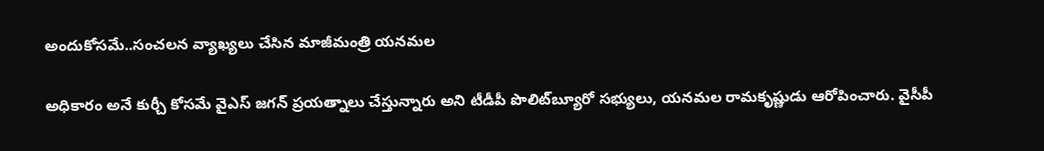అందుకోసమే..సంచలన వ్యాఖ్యలు చేసిన మాజీమంత్రి యనమల

అధికారం అనే కుర్చీ కోసమే వైఎస్ జగన్ ప్రయత్నాలు చేస్తున్నారు అని టీడీపీ పొలిట్‌బ్యూరో సభ్యులు, యనమల రామకృష్ణుడు ఆరోపించారు. వైసీపీ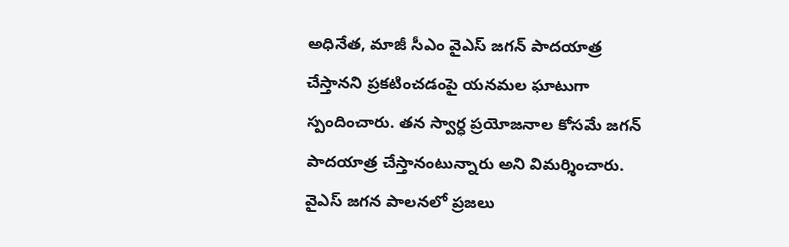అధినేత, మాజీ సీఎం వైఎస్ జగన్ పాదయాత్ర చేస్తానని ప్రకటించడంపై యనమల ఘాటుగా స్పందించారు. తన స్వార్ధ ప్రయోజనాల కోసమే జగన్ పాదయాత్ర చేస్తానంటున్నారు అని విమర్శించారు. వైఎస్ జగన పాలనలో ప్రజలు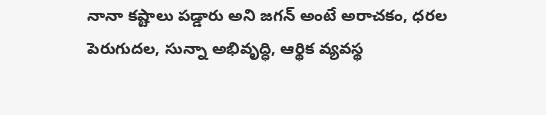నానా కష్టాలు పడ్డారు అని జగన్ అంటే అరాచకం, ధరల పెరుగుదల, సున్నా అభివృద్ధి, ఆర్థిక వ్యవస్థ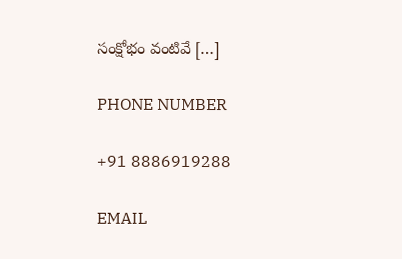సంక్షోభం వంటివే […]

PHONE NUMBER

+91 8886919288

EMAIL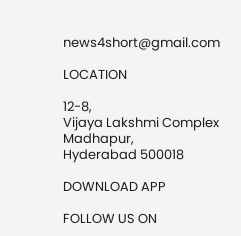news4short@gmail.com

LOCATION

12-8,
Vijaya Lakshmi Complex
Madhapur,
Hyderabad 500018

DOWNLOAD APP

FOLLOW US ON